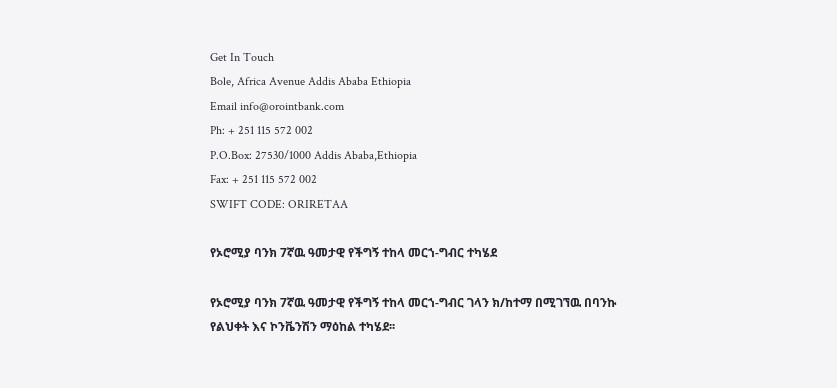Get In Touch
Bole, Africa Avenue Addis Ababa Ethiopia
Email info@orointbank.com
Ph: + 251 115 572 002
P.O.Box: 27530/1000 Addis Ababa,Ethiopia
Fax: + 251 115 572 002
SWIFT CODE: ORIRETAA

የኦሮሚያ ባንክ 7ኛዉ ዓመታዊ የችግኝ ተከላ መርኀ-ግብር ተካሄደ

የኦሮሚያ ባንክ 7ኛዉ ዓመታዊ የችግኝ ተከላ መርኀ-ግብር ገላን ክ/ከተማ በሚገኘዉ በባንኩ የልህቀት እና ኮንቬንሽን ማዕከል ተካሄደ፡፡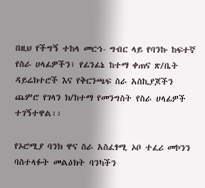በዚህ የችግኝ ተከላ መርኀ- ግብር ላይ የባንኩ ከፍተኛ የስራ ሀላፊዎችን፣ የፊንፊኔ ከተማ ቀጠና ጽ/ቤት ዳይሬክተሮች እና የቅርንጫፍ ስራ አስኪያጆችን ጨምሮ የገላን ክ/ከተማ የመንግስት የስራ ሀላፊዎች ተገኝተዋል፡፡

የኦሮሚያ ባንክ ዋና ስራ አስፈፃሚ ኦቦ ተፈሪ መኮንን ባስተላፉት መልዕክት ባንካችን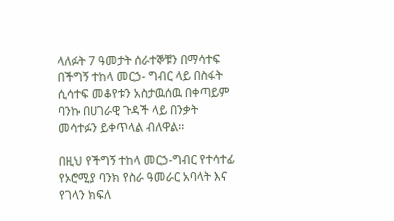ላለፉት 7 ዓመታት ሰራተኞቹን በማሳተፍ በችግኝ ተከላ መርኃ- ግብር ላይ በስፋት ሲሳተፍ መቆየቱን አስታዉሰዉ በቀጣይም ባንኩ በሀገራዊ ጉዳች ላይ በንቃት መሳተፉን ይቀጥላል ብለዋል፡፡

በዚህ የችግኝ ተከላ መርኃ-ግብር የተሳተፊ የኦሮሚያ ባንክ የስራ ዓመራር አባላት እና የገላን ክፍለ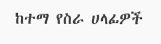ከተማ የስራ ሀላፊዎች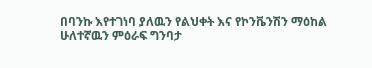በባንኩ እየተገነባ ያለዉን የልህቀት እና የኮንቬንሽን ማዕከል ሁለተኛዉን ምዕራፍ ግንባታ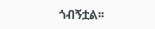ጎብኝቷል፡፡